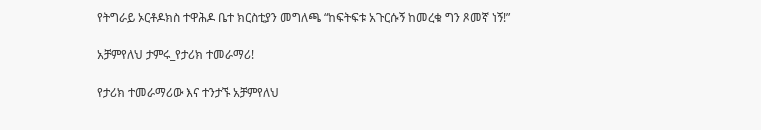የትግራይ ኦርቶዶክስ ተዋሕዶ ቤተ ክርስቲያን መግለጫ “ከፍትፍቱ አጉርሱኝ ከመረቁ ግን ጾመኛ ነኝ!”

አቻምየለህ ታምሩ_የታሪክ ተመራማሪ!

የታሪክ ተመራማሪው እና ተንታኙ አቻምየለህ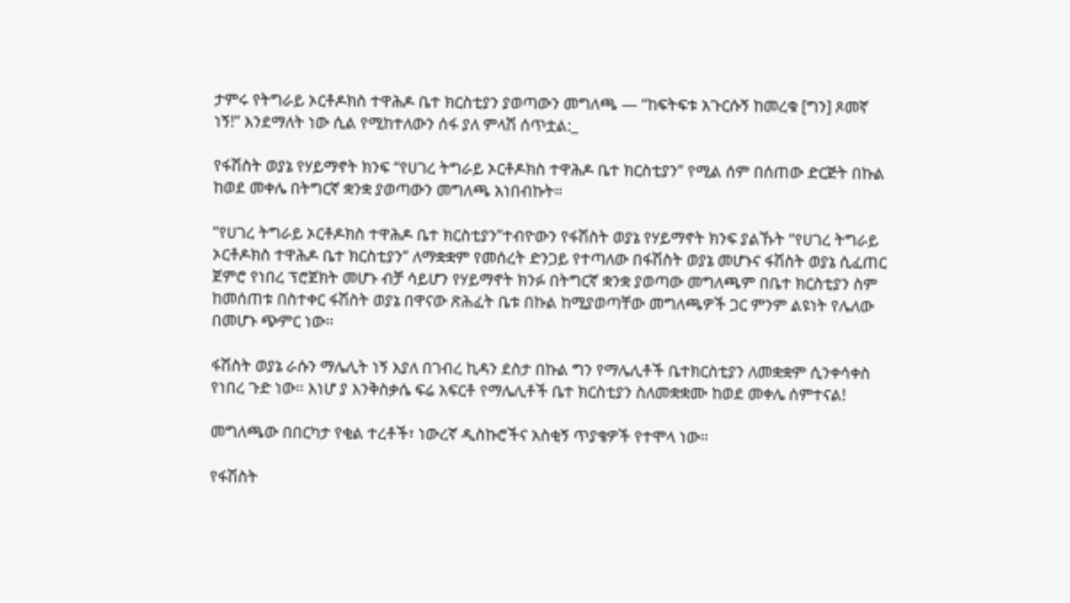ታምሩ የትግራይ ኦርቶዶክስ ተዋሕዶ ቤተ ክርስቲያን ያወጣውን መግለጫ — “ከፍትፍቱ አጉርሱኝ ከመረቁ [ግን] ጾመኛ ነኝ!” እንደማለት ነው ሲል የሚከተለውን ሰፋ ያለ ምላሽ ሰጥቷል:_

የፋሽስት ወያኔ የሃይማኖት ክንፍ “የሀገረ ትግራይ ኦርቶዶክስ ተዋሕዶ ቤተ ክርስቲያን” የሚል ሰም በሰጠው ድርጅት በኩል ከወደ መቀሌ በትግርኛ ቋንቋ ያወጣውን መግለጫ አነበብኩት።

“የሀገረ ትግራይ ኦርቶዶክስ ተዋሕዶ ቤተ ክርስቲያን”ተብዮውን የፋሽስት ወያኔ የሃይማኖት ክንፍ ያልኹት “የሀገረ ትግራይ ኦርቶዶክስ ተዋሕዶ ቤተ ክርስቲያን” ለማቋቋም የመሰረት ድንጋይ የተጣለው በፋሽስት ወያኔ መሆኑና ፋሽስት ወያኔ ሲፈጠር ጀምሮ የነበረ ፕሮጀክት መሆኑ ብቻ ሳይሆን የሃይማኖት ክንፉ በትግርኛ ቋንቋ ያወጣው መግለጫም በቤተ ክርስቲያን ስም ከመሰጠቱ በስተቀር ፋሽስት ወያኔ በዋናው ጽሕፈት ቤቱ በኩል ከሚያወጣቸው መግለጫዎች ጋር ምንም ልዩነት የሌለው በመሆኑ ጭምር ነው።

ፋሽስት ወያኔ ራሱን ማሌሊት ነኝ እያለ በገብረ ኪዳን ደስታ በኩል ግን የማሌሊቶች ቤተክርስቲያን ለመቋቋም ሲንቀሳቀስ የነበረ ጉድ ነው። እነሆ ያ እንቅስቃሴ ፍሬ አፍርቶ የማሌሊቶች ቤተ ክርስቲያን ስለመቋቋሙ ከወደ መቀሌ ሰምተናል!

መግለጫው በበርካታ የቂል ተረቶች፣ ነውረኛ ዲስኩሮችና አስቂኝ ጥያቄዎች የተሞላ ነው።

የፋሽስት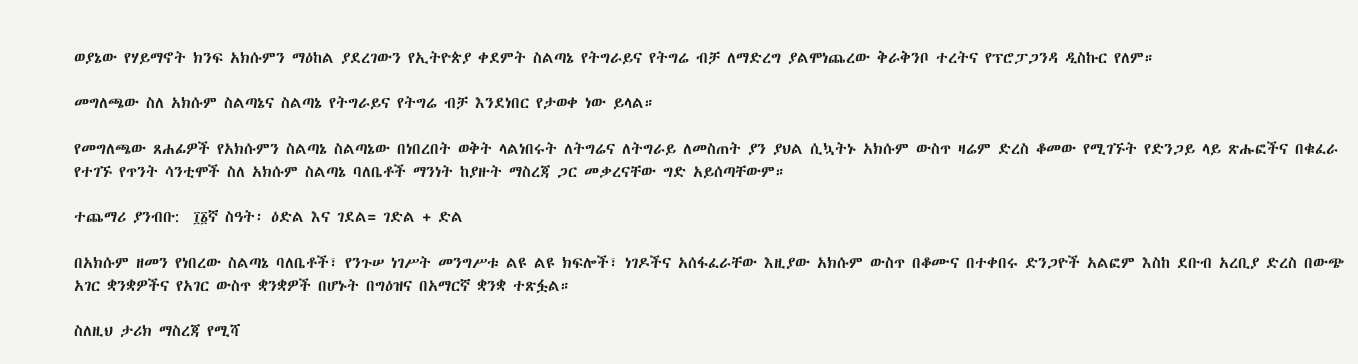ወያኔው የሃይማኖት ክንፍ አክሱምን ማዕከል ያደረገውን የኢትዮጵያ ቀደምት ስልጣኔ የትግራይና የትግሬ ብቻ ለማድረግ ያልሞነጨረው ቅራቅንቦ ተረትና የፕሮፓጋንዳ ዲስኩር የለም።

መግለጫው ስለ አክሱም ስልጣኔና ስልጣኔ የትግራይና የትግሬ ብቻ እንደነበር የታወቀ ነው ይላል።

የመግለጫው ጸሐፊዎች የአክሱምን ስልጣኔ ስልጣኔው በነበረበት ወቅት ላልነበሩት ለትግሬና ለትግራይ ለመስጠት ያን ያህል ሲኳትኑ አክሱም ውስጥ ዛሬም ድረስ ቆመው የሚገኙት የድንጋይ ላይ ጽሑፎችና በቁፈራ የተገኙ የጥንት ሳንቲሞች ስለ አክሱም ስልጣኔ ባለቤቶች ማንነት ከያዙት ማስረጃ ጋር መቃረናቸው ግድ አይሰጣቸውም።

ተጨማሪ ያንብቡ:  ፲፩ኛ ስዓት፡ ዕድል እና ገደል= ገድል + ድል

በአክሱም ዘመን የነበረው ስልጣኔ ባለቤቶች፣ የንጉሠ ነገሥት መንግሥቱ ልዩ ልዩ ክፍሎች፣ ነገዶችና አሰፋፈራቸው እዚያው አክሱም ውስጥ በቆሙና በተቀበሩ ድንጋዮች አልፎም እስከ ደቡብ አረቢያ ድረስ በውጭ አገር ቋንቋዎችና የአገር ውስጥ ቋንቋዎች በሆኑት በግዕዝና በአማርኛ ቋንቋ ተጽፏል።

ስለዚህ ታሪክ ማስረጃ የሚሻ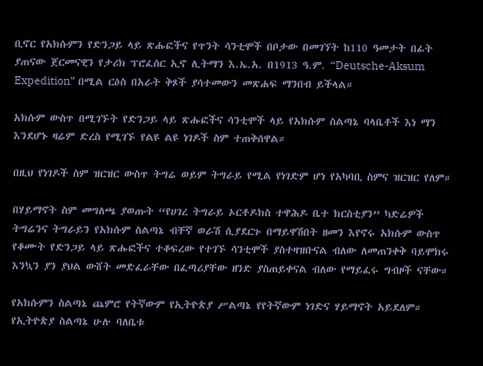ቢኖር የአክሱምን የድንጋይ ላይ ጽሑፎችና የጥንት ሳንቲሞች በቦታው በመገኘት ከ110 ዓመታት በፊት ያጠናው ጀርመናዊን የታሪክ ፕሮፈሰር ኢኖ ሊትማን እ.ኤ.አ. በ1913 ዓ.ም. “Deutsche-Aksum Expedition” በሚል ርዕስ በአራት ቅጾች ያሳተመውን መጽሐፍ ማንበብ ይችላል።

አክሱም ውስጥ በሚገኙት የድንጋይ ላይ ጽሑፎችና ሳንቲሞች ላይ የአክሱም ስልጣኔ ባላቤቶች እነ ማን እንደሆኑ ዛሬም ድረስ የሚገኙ የልዩ ልዩ ነገዶች ስም ተጠቅሰዋል።

በዚህ የነገዶች ስም ዝርዝር ውስጥ ትግሬ ወይም ትግራይ የሚል የነገድም ሆነ የአካባቢ ስምና ዝርዝር የለም።

በሃይማኖት ስም መግለጫ ያወጡት “የሀገረ ትግራይ ኦርቶዶክስ ተዋሕዶ ቤተ ክርስቲያን” ካድሬዎች ትግሬንና ትግራይን የአክሱም ስልጣኔ ብቸኛ ወራሽ ሲያደርጉ በማይዋሽበት ዘመን እየኖሩ አክሱም ውስጥ የቆሙት የድንጋይ ላይ ጽሑፎችና ተቆፍረው የተገኙ ሳንቲሞች ያስተዛዝቡናል ብለው ለመጠንቀቅ ባይሞክሩ እንኳን ያን ያህል ውሸት መድፈራቸው በፈጣሪያቸው ዘንድ ያስጠይቀናል ብለው የማይፈሩ ግብዞች ናቸው።

የአክሱምን ስልጣኔ ጨምሮ የትኛውም የኢትዮጵያ ሥልጣኔ የየትኛውም ነገድና ሃይማኖት አይደለም። የኢትዮጵያ ስልጣኔ ሁሉ ባለቤቱ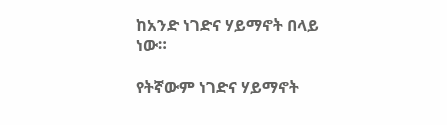ከአንድ ነገድና ሃይማኖት በላይ ነው።

የትኛውም ነገድና ሃይማኖት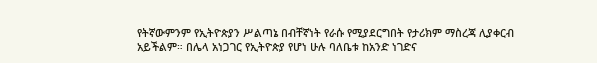የትኛውምንም የኢትዮጵያን ሥልጣኔ በብቸኛነት የራሱ የሚያደርግበት የታሪክም ማስረጃ ሊያቀርብ አይችልም። በሌላ አነጋገር የኢትዮጵያ የሆነ ሁሉ ባለቤቱ ከአንድ ነገድና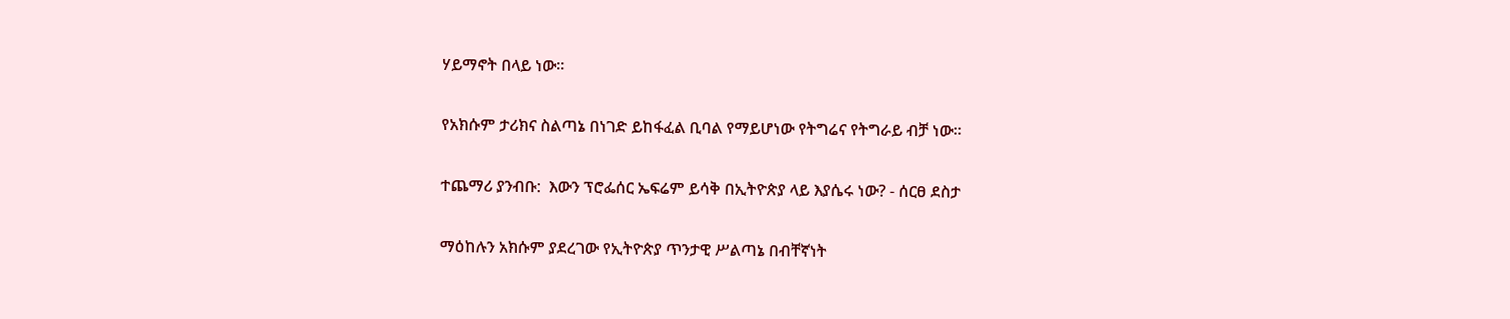ሃይማኖት በላይ ነው።

የአክሱም ታሪክና ስልጣኔ በነገድ ይከፋፈል ቢባል የማይሆነው የትግሬና የትግራይ ብቻ ነው።

ተጨማሪ ያንብቡ:  እውን ፕሮፌሰር ኤፍሬም ይሳቅ በኢትዮጵያ ላይ እያሴሩ ነው? - ሰርፀ ደስታ

ማዕከሉን አክሱም ያደረገው የኢትዮጵያ ጥንታዊ ሥልጣኔ በብቸኛነት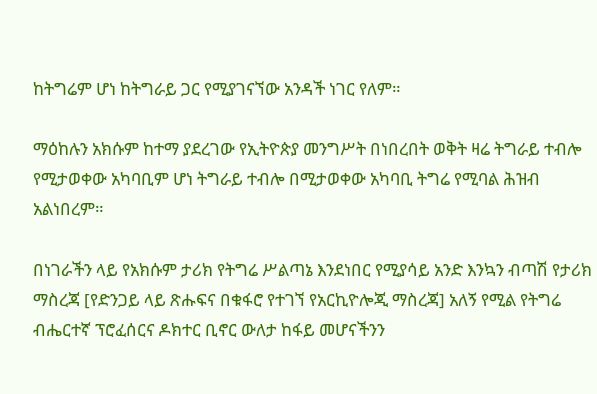ከትግሬም ሆነ ከትግራይ ጋር የሚያገናኘው አንዳች ነገር የለም።

ማዕከሉን አክሱም ከተማ ያደረገው የኢትዮጵያ መንግሥት በነበረበት ወቅት ዛሬ ትግራይ ተብሎ የሚታወቀው አካባቢም ሆነ ትግራይ ተብሎ በሚታወቀው አካባቢ ትግሬ የሚባል ሕዝብ አልነበረም።

በነገራችን ላይ የአክሱም ታሪክ የትግሬ ሥልጣኔ እንደነበር የሚያሳይ አንድ እንኳን ብጣሽ የታሪክ ማስረጃ [የድንጋይ ላይ ጽሑፍና በቁፋሮ የተገኘ የአርኪዮሎጂ ማስረጃ] አለኝ የሚል የትግሬ ብሔርተኛ ፕሮፈሰርና ዶክተር ቢኖር ውለታ ከፋይ መሆናችንን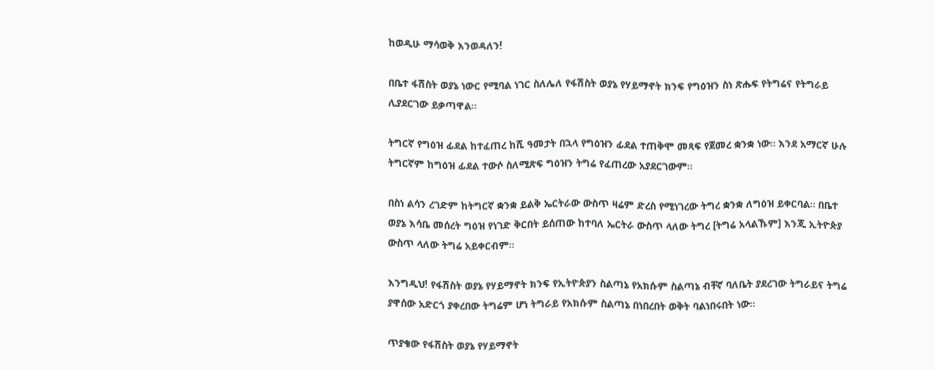ከወዲሁ ማሳወቅ እንወዳለን!

በቤተ ፋሽስት ወያኔ ነውር የሚባል ነገር ስለሌለ የፋሽስት ወያኔ የሃይማኖት ክንፍ የግዕዝን ስነ ጽሑፍ የትግሬና የትግራይ ሊያደርገው ይቃጣዋል።

ትግርኛ የግዕዝ ፊደል ከተፈጠረ ከሺ ዓመታት በኋላ የግዕዝን ፊደል ተጠቅሞ መጻፍ የጀመረ ቋንቋ ነው። እንደ አማርኛ ሁሉ ትግርኛም ከግዕዝ ፊደል ተውሶ ስለሚጽፍ ግዕዝን ትግሬ የፈጠረው አያደርገውም።

በስነ ልሳን ረገድም ከትግርኛ ቋንቋ ይልቅ ኤርትራው ውስጥ ዛሬም ድረስ የሚነገረው ትግረ ቋንቋ ለግዕዝ ይቀርባል። በቤተ ወያኔ እሳቤ መሰረት ግዕዝ የነገድ ቅርበት ይሰጠው ከተባለ ኤርትራ ውስጥ ላለው ትግረ [ትግሬ አላልኹም] እንጂ ኢትዮጵያ ውስጥ ላለው ትግሬ አይቀርብም።

እንግዲህ! የፋሽስት ወያኔ የሃይማኖት ክንፍ የኢትዮጵያን ስልጣኔ የአክሱም ስልጣኔ ብቸኛ ባለቤት ያደረገው ትግራይና ትግሬ ያዋሰው አድርጎ ያቀረበው ትግሬም ሆነ ትግራይ የአክሱም ስልጣኔ በነበረበት ወቅት ባልነበሩበት ነው።

ጥያቄው የፋሽስት ወያኔ የሃይማኖት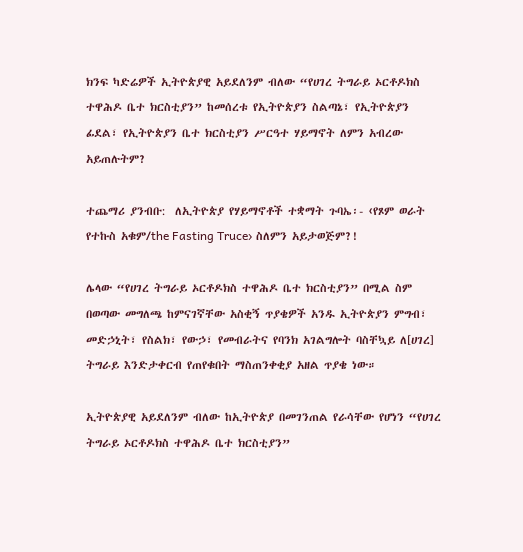ክንፍ ካድሬዎች ኢትዮጵያዊ አይደለንም ብለው “የሀገረ ትግራይ ኦርቶዶክስ ተዋሕዶ ቤተ ክርስቲያን” ከመሰረቱ የኢትዮጵያን ስልጣኔ፣ የኢትዮጵያን ፊደል፣ የኢትዮጵያን ቤተ ክርስቲያን ሥርዓተ ሃይማኖት ለምን አብረው አይጠሉትም?

ተጨማሪ ያንብቡ:  ለኢትዮጵያ የሃይማኖቶች ተቋማት ጉባኤ፡- ‹የጾም ወራት የተኩስ አቁም/the Fasting Truce› ስለምን አይታወጅም?!

ሌላው “የሀገረ ትግራይ ኦርቶዶክስ ተዋሕዶ ቤተ ክርስቲያን” በሚል ስም በወጣው መግለጫ ከምናገኛቸው አስቂኝ ጥያቄዎች አንዱ ኢትዮጵያን ምግብ፣ መድኃኒት፣ የስልክ፣ የውኃ፣ የመብራትና የባንክ አገልግሎት ባስቸኳይ ለ[ሀገረ] ትግራይ እንድታቀርብ የጠየቁበት ማስጠንቀቂያ አዘል ጥያቄ ነው።

ኢትዮጵያዊ አይደለንም ብለው ከኢትዮጵያ በመገንጠል የራሳቸው የሆነን “የሀገረ ትግራይ ኦርቶዶክስ ተዋሕዶ ቤተ ክርስቲያን”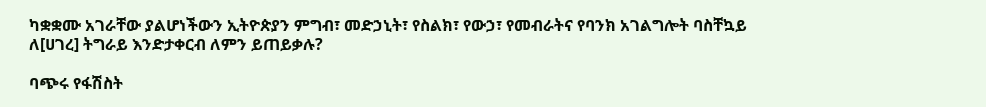ካቋቋሙ አገራቸው ያልሆነችውን ኢትዮጵያን ምግብ፣ መድኃኒት፣ የስልክ፣ የውኃ፣ የመብራትና የባንክ አገልግሎት ባስቸኳይ ለ[ሀገረ] ትግራይ እንድታቀርብ ለምን ይጠይቃሉ?

ባጭሩ የፋሽስት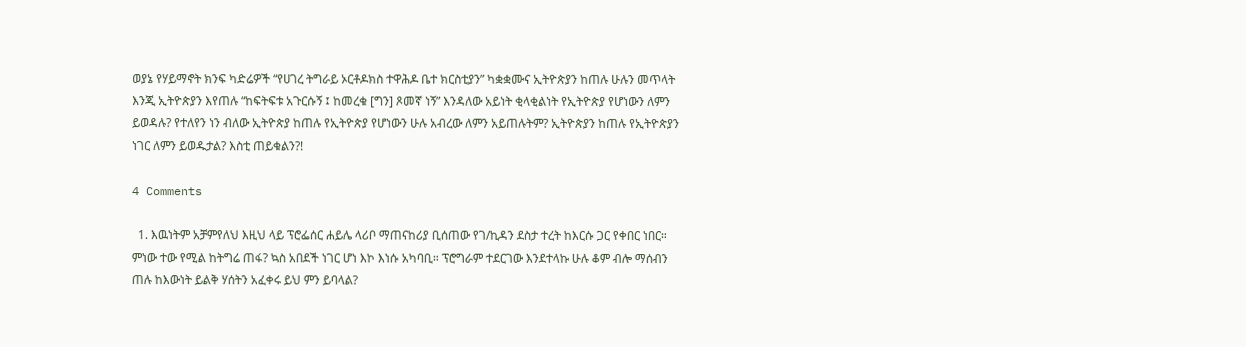ወያኔ የሃይማኖት ክንፍ ካድሬዎች “የሀገረ ትግራይ ኦርቶዶክስ ተዋሕዶ ቤተ ክርስቲያን” ካቋቋሙና ኢትዮጵያን ከጠሉ ሁሉን መጥላት እንጂ ኢትዮጵያን እየጠሉ “ከፍትፍቱ አጉርሱኝ ፤ ከመረቁ [ግን] ጾመኛ ነኝ” እንዳለው አይነት ቂላቂልነት የኢትዮጵያ የሆነውን ለምን ይወዳሉ? የተለየን ነን ብለው ኢትዮጵያ ከጠሉ የኢትዮጵያ የሆነውን ሁሉ አብረው ለምን አይጠሉትም? ኢትዮጵያን ከጠሉ የኢትዮጵያን ነገር ለምን ይወዱታል? እስቲ ጠይቁልን?!

4 Comments

  1. እዉነትም አቻምየለህ እዚህ ላይ ፕሮፌሰር ሐይሌ ላሪቦ ማጠናከሪያ ቢሰጠው የገ/ኪዳን ደስታ ተረት ከእርሱ ጋር የቀበር ነበር። ምነው ተው የሚል ከትግሬ ጠፋ? ኳስ አበደች ነገር ሆነ እኮ እነሱ አካባቢ። ፕሮግራም ተደርገው እንደተላኩ ሁሉ ቆም ብሎ ማሰብን ጠሉ ከእውነት ይልቅ ሃሰትን አፈቀሩ ይህ ምን ይባላል?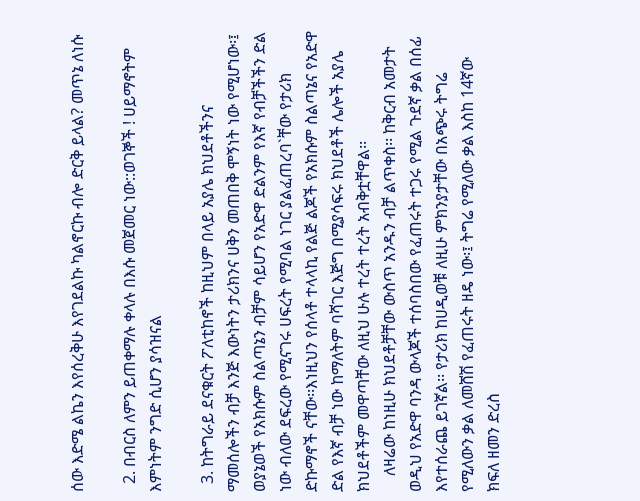ሰው እድሜ ልኬን እየሰረቅሁ እየገደልኩ ካልኖርኩ ብሎ ድርቅ ይላል? መጥኔ ለነሱ

  2. በብርስ ለምን ይጠቀማሉ ቀላሉ በእሱ መጀመር ነው::ወገኞች ! ሀይማኖትም እምነትም ንግድ ሲሆን ያሳዝናል

  3. ከትግራይ ደናቁርት ፖለቲከኖች ከዚህም በላይ አያሌ ክህደቶችንና ማመሰሎችን ብቻ እንጅ እውነትን ታሪክንና ሀቅን መጠበቅ ሞኝነት ነው የሚሆነው፡፤ ወያኔወች የአክሱም ስልጣኔን ብቻም ሳይሆን የአድዋ ድልንም የእኛ የብቻችችን ድል ነው ብለው ደፍረው የሚናገሩ ሀፍረት የሚባል ነገር ያልፈጠረባ`ቸው የታሪክ ድኩማኖች ናቸው፡፡እነዚህን የሰላቶ ተላላኪ የልጅ ልጆች የአክሱም ስልጣኔና የአድዋ ድል የእኛ ብቻ ነው ከማለትም ባሻገር እጅግ በሚያሳፍሩ ክህደቶች ሌሎች አያሌ ክህደቶችም መዋጣቸው ለዚህ ሁሉ ተረት ተረት አብቅቷቸዋል፡፡
    ለዛሬው ከነዚሁ ክህደቶቻቸው ውስጥ አንዱን ብቻ ልጥቀስ፡፡ ከቅርብ አመታት ወዲህ የአድዋ ባንዳ ውላጆች ተሰባስበው የፈጠሩት ተጋሩ የሚል ጉደኛ ቃል በሰፊ እየተሰራጨ ይገኛል፡፡ የታሪክ ከሀዲወቹ ለዚሁ ምክንያታቸው በአጭሩ ትግሬ የሚለውን ቃል ለመሸሽ የፈጠሩት ዘዴ ነው፡፤ ትግሬ የሚለው ቃል እስከ 14ኛው ክፍለ ዘመን ድረስ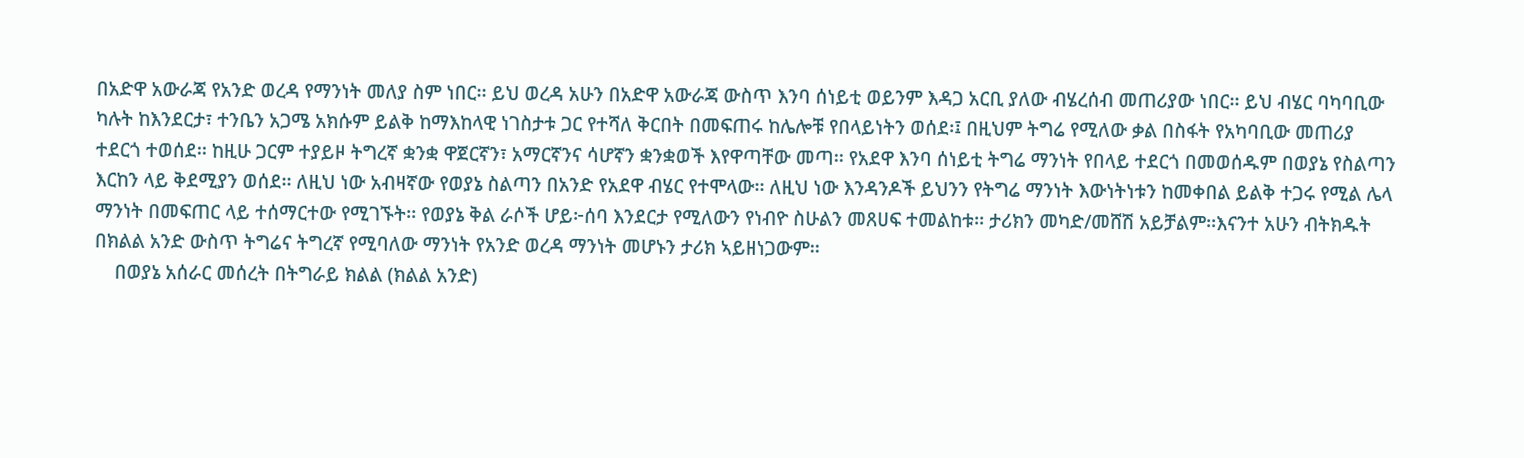በአድዋ አውራጃ የአንድ ወረዳ የማንነት መለያ ስም ነበር፡፡ ይህ ወረዳ አሁን በአድዋ አውራጃ ውስጥ እንባ ሰነይቲ ወይንም እዳጋ አርቢ ያለው ብሄረሰብ መጠሪያው ነበር፡፡ ይህ ብሄር ባካባቢው ካሉት ከእንደርታ፣ ተንቤን አጋሜ አክሱም ይልቅ ከማእከላዊ ነገስታቱ ጋር የተሻለ ቅርበት በመፍጠሩ ከሌሎቹ የበላይነትን ወሰደ፡፤ በዚህም ትግሬ የሚለው ቃል በስፋት የአካባቢው መጠሪያ ተደርጎ ተወሰደ፡፡ ከዚሁ ጋርም ተያይዞ ትግረኛ ቋንቋ ዋጀርኛን፣ አማርኛንና ሳሆኛን ቋንቋወች እየዋጣቸው መጣ፡፡ የአደዋ እንባ ሰነይቲ ትግሬ ማንነት የበላይ ተደርጎ በመወሰዱም በወያኔ የስልጣን እርከን ላይ ቅደሚያን ወሰደ፡፡ ለዚህ ነው አብዛኛው የወያኔ ስልጣን በአንድ የአደዋ ብሄር የተሞላው፡፡ ለዚህ ነው እንዳንዶች ይህንን የትግሬ ማንነት እውነትነቱን ከመቀበል ይልቅ ተጋሩ የሚል ሌላ ማንነት በመፍጠር ላይ ተሰማርተው የሚገኙት፡፡ የወያኔ ቅል ራሶች ሆይ፦ሰባ እንደርታ የሚለውን የነብዮ ስሁልን መጸሀፍ ተመልከቱ፡፡ ታሪክን መካድ/መሸሽ አይቻልም፡፡እናንተ አሁን ብትክዱት በክልል አንድ ውስጥ ትግሬና ትግረኛ የሚባለው ማንነት የአንድ ወረዳ ማንነት መሆኑን ታሪክ ኣይዘነጋውም፡፡
    በወያኔ አሰራር መሰረት በትግራይ ክልል (ክልል አንድ)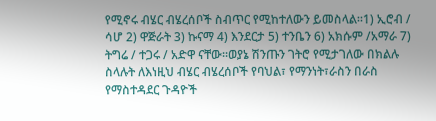የሚኖሩ ብሄር ብሄረሰቦች ስብጥር የሚከተለውን ይመስላል፡፡1) ኢሮብ / ሳሆ 2) ዋጅራት 3) ኩናማ 4) እንደርታ 5) ተንቤን 6) አክሱም /አማራ 7) ትግሬ / ተጋሩ / አድዋ ናቸው፡፡ወያኔ ሽንጡን ገትሮ የሚታገለው በክልሉ ስላሉት ለእነዚህ ብሄር ብሄረሰቦች የባህል፣ የማንነት፣ራስን በራስ የማስተዳደር ጉዳዮች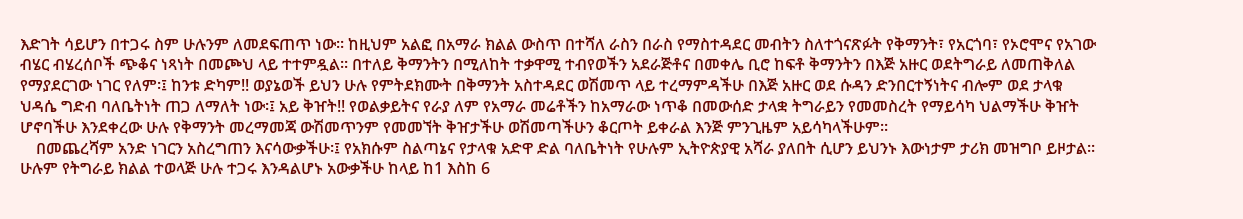እድገት ሳይሆን በተጋሩ ስም ሁሉንም ለመደፍጠጥ ነው፡፡ ከዚህም አልፎ በአማራ ክልል ውስጥ በተሻለ ራስን በራስ የማስተዳደር መብትን ስለተጎናጽፉት የቅማንት፣ የአርጎባ፣ የኦሮሞና የአገው ብሄር ብሄረሰቦች ጭቆና ነጻነት በመጮህ ላይ ተተምዷል፡፡ በተለይ ቅማንትን በሚለከት ተቃዋሚ ተብየወችን አደራጅቶና በመቀሌ ቢሮ ከፍቶ ቅማንትን በእጅ አዙር ወደትግራይ ለመጠቅለል የማያደርገው ነገር የለም፡፤ ከንቱ ድካም!! ወያኔወች ይህን ሁሉ የምትደክሙት በቅማንት አስተዳደር ወሽመጥ ላይ ተረማምዳችሁ በእጅ አዙር ወደ ሱዳን ድንበርተኝነትና ብሎም ወደ ታላቁ ህዳሴ ግድብ ባለቤትነት ጠጋ ለማለት ነው፡፤ አይ ቅዠት!! የወልቃይትና የራያ ለም የአማራ መሬቶችን ከአማራው ነጥቆ በመውሰድ ታላቋ ትግራይን የመመስረት የማይሳካ ህልማችሁ ቅዠት ሆኖባችሁ እንደቀረው ሁሉ የቅማንት መረማመጃ ውሽመጥንም የመመኘት ቅዠታችሁ ወሽመጣችሁን ቆርጦት ይቀራል እንጅ ምንጊዜም አይሳካላችሁም፡፡
    በመጨረሻም አንድ ነገርን አስረግጠን እናሳውቃችሁ፡፤ የአክሱም ስልጣኔና የታላቁ አድዋ ድል ባለቤትነት የሁሉም ኢትዮጵያዊ አሻራ ያለበት ሲሆን ይህንኑ እውነታም ታሪክ መዝግቦ ይዞታል፡፡ሁሉም የትግራይ ክልል ተወላጅ ሁሉ ተጋሩ እንዳልሆኑ አውቃችሁ ከላይ ከ1 እስከ 6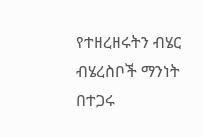የተዘረዘሩትን ብሄር ብሄረስቦች ማንነት በተጋሩ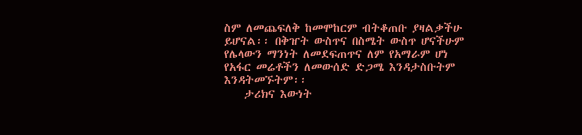ስም ለመጨፍለቅ ከመሞከርም ብትቆጠቡ ያዛልቃችሁ ይሆናል፡፡ በቅዠት ውስጥና በስሜት ውስጥ ሆናችሁም የሌላውን ማንነት ለመደፍጠጥና ለም የአማራም ሆነ የአፋር መሬቶችን ለመውሰድ ድጋሜ እንዳታስቡትም እንዳትመኙትም፡፡
    ታሪክና እውነት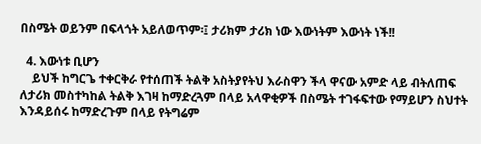በስሜት ወይንም በፍላጎት አይለወጥም፡፤ ታሪክም ታሪክ ነው እውነትም እውነት ነች!!

  4. እውነቱ ቢሆን
    ይህች ከግርጌ ተቀርቅራ የተሰጠች ትልቅ አስትያየትህ እራስዋን ችላ ዋናው አምድ ላይ ብትለጠፍ ለታሪክ መስተካከል ትልቅ እገዛ ከማድረጓም በላይ አላዋቂዎች በስሜት ተገፋፍተው የማይሆን ስህተት እንዳይሰሩ ከማድረጉም በላይ የትግሬም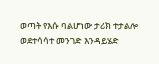ወጣት የእሱ ባልሆነው ታሪክ ተታልሎ ወደተሳሳተ መንገድ እንዳይሄድ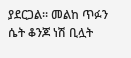ያደርጋል። መልከ ጥፉን ሴት ቆንጆ ነሽ ቢሏት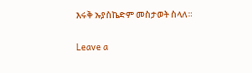እሩቅ ኡያስኬድም መስታወት ስላለ።

Leave a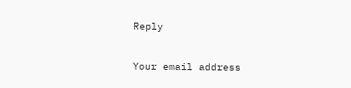Reply

Your email address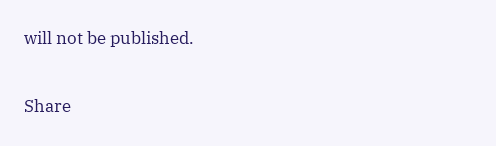will not be published.

Share